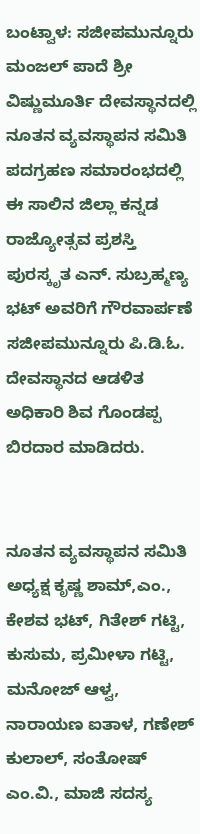ಬಂಟ್ವಾಳ: ಸಜೀಪಮುನ್ನೂರು ಮಂಜಲ್ ಪಾದೆ ಶ್ರೀ ವಿಷ್ಣುಮೂರ್ತಿ ದೇವಸ್ಥಾನದಲ್ಲಿ ನೂತನ ವ್ಯವಸ್ಥಾಪನ ಸಮಿತಿ ಪದಗ್ರಹಣ ಸಮಾರಂಭದಲ್ಲಿ ಈ ಸಾಲಿನ ಜಿಲ್ಲಾ ಕನ್ನಡ ರಾಜ್ಯೋತ್ಸವ ಪ್ರಶಸ್ತಿ ಪುರಸ್ಕೃತ ಎನ್. ಸುಬ್ರಹ್ಮಣ್ಯ ಭಟ್ ಅವರಿಗೆ ಗೌರವಾರ್ಪಣೆ ಸಜೀಪಮುನ್ನೂರು ಪಿ.ಡಿ.ಓ. ದೇವಸ್ಥಾನದ ಆಡಳಿತ ಅಧಿಕಾರಿ ಶಿವ ಗೊಂಡಪ್ಪ ಬಿರದಾರ ಮಾಡಿದರು.


ನೂತನ ವ್ಯವಸ್ಥಾಪನ ಸಮಿತಿ ಅಧ್ಯಕ್ಷ ಕೃಷ್ಣ ಶಾಮ್,ಎಂ., ಕೇಶವ ಭಟ್, ಗಿತೇಶ್ ಗಟ್ಟಿ, ಕುಸುಮ, ಪ್ರಮೀಳಾ ಗಟ್ಟಿ, ಮನೋಜ್ ಆಳ್ವ, ನಾರಾಯಣ ಐತಾಳ, ಗಣೇಶ್ ಕುಲಾಲ್, ಸಂತೋಷ್ ಎಂ.ವಿ., ಮಾಜಿ ಸದಸ್ಯ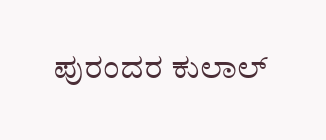ಪುರಂದರ ಕುಲಾಲ್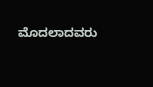ಮೊದಲಾದವರು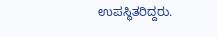ಉಪಸ್ಥಿತರಿದ್ದರು.